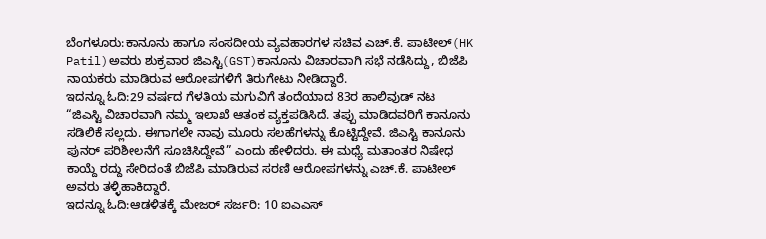ಬೆಂಗಳೂರು:ಕಾನೂನು ಹಾಗೂ ಸಂಸದೀಯ ವ್ಯವಹಾರಗಳ ಸಚಿವ ಎಚ್.ಕೆ. ಪಾಟೀಲ್(HK Patil)ಅವರು ಶುಕ್ರವಾರ ಜಿಎಸ್ಟಿ(GST)ಕಾನೂನು ವಿಚಾರವಾಗಿ ಸಭೆ ನಡೆಸಿದ್ದು, ಬಿಜೆಪಿ ನಾಯಕರು ಮಾಡಿರುವ ಆರೋಪಗಳಿಗೆ ತಿರುಗೇಟು ನೀಡಿದ್ದಾರೆ.
ಇದನ್ನೂ ಓದಿ:29 ವರ್ಷದ ಗೆಳತಿಯ ಮಗುವಿಗೆ ತಂದೆಯಾದ 83ರ ಹಾಲಿವುಡ್ ನಟ
“ಜಿಎಸ್ಟಿ ವಿಚಾರವಾಗಿ ನಮ್ಮ ಇಲಾಖೆ ಆತಂಕ ವ್ಯಕ್ತಪಡಿಸಿದೆ. ತಪ್ಪು ಮಾಡಿದವರಿಗೆ ಕಾನೂನು ಸಡಿಲಿಕೆ ಸಲ್ಲದು. ಈಗಾಗಲೇ ನಾವು ಮೂರು ಸಲಹೆಗಳನ್ನು ಕೊಟ್ಟಿದ್ದೇವೆ. ಜಿಎಸ್ಟಿ ಕಾನೂನು ಪುನರ್ ಪರಿಶೀಲನೆಗೆ ಸೂಚಿಸಿದ್ದೇವೆ” ಎಂದು ಹೇಳಿದರು. ಈ ಮಧ್ಯೆ ಮತಾಂತರ ನಿಷೇಧ ಕಾಯ್ದೆ ರದ್ದು ಸೇರಿದಂತೆ ಬಿಜೆಪಿ ಮಾಡಿರುವ ಸರಣಿ ಆರೋಪಗಳನ್ನು ಎಚ್.ಕೆ. ಪಾಟೀಲ್ ಅವರು ತಳ್ಳಿಹಾಕಿದ್ದಾರೆ.
ಇದನ್ನೂ ಓದಿ:ಆಡಳಿತಕ್ಕೆ ಮೇಜರ್ ಸರ್ಜರಿ: 10 ಐಎಎಸ್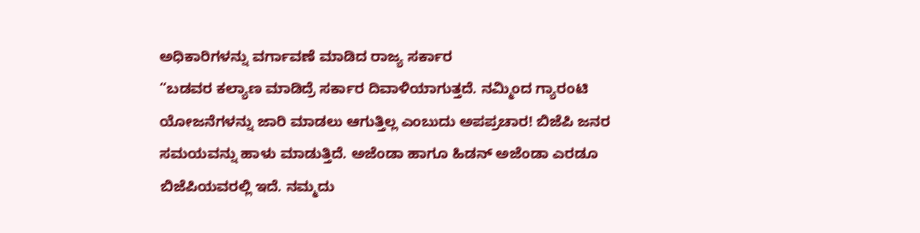ಅಧಿಕಾರಿಗಳನ್ನು ವರ್ಗಾವಣೆ ಮಾಡಿದ ರಾಜ್ಯ ಸರ್ಕಾರ
“ಬಡವರ ಕಲ್ಯಾಣ ಮಾಡಿದ್ರೆ ಸರ್ಕಾರ ದಿವಾಳಿಯಾಗುತ್ತದೆ. ನಮ್ಮಿಂದ ಗ್ಯಾರಂಟಿ ಯೋಜನೆಗಳನ್ನು ಜಾರಿ ಮಾಡಲು ಆಗುತ್ತಿಲ್ಲ ಎಂಬುದು ಅಪಪ್ರಚಾರ! ಬಿಜೆಪಿ ಜನರ ಸಮಯವನ್ನು ಹಾಳು ಮಾಡುತ್ತಿದೆ. ಅಜೆಂಡಾ ಹಾಗೂ ಹಿಡನ್ ಅಜೆಂಡಾ ಎರಡೂ ಬಿಜೆಪಿಯವರಲ್ಲಿ ಇದೆ. ನಮ್ಮದು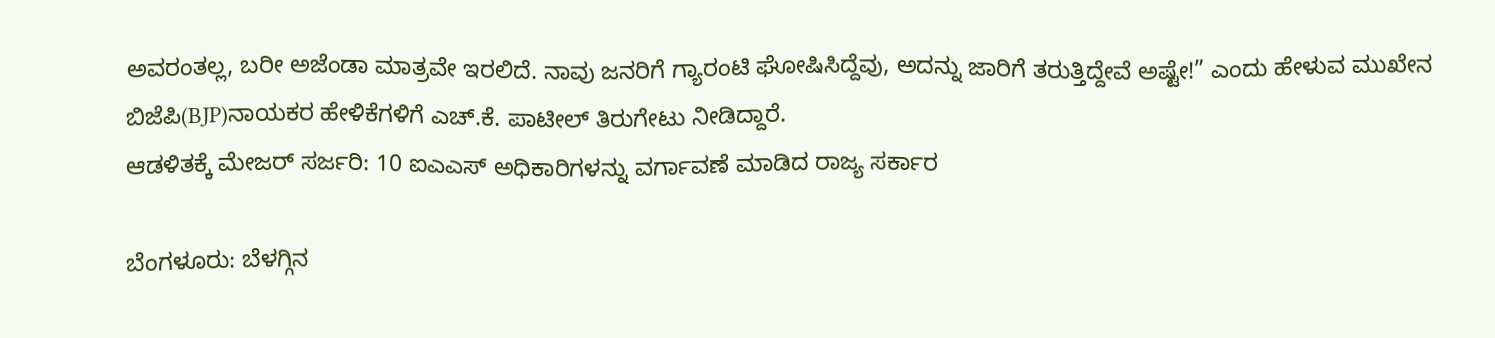ಅವರಂತಲ್ಲ, ಬರೀ ಅಜೆಂಡಾ ಮಾತ್ರವೇ ಇರಲಿದೆ. ನಾವು ಜನರಿಗೆ ಗ್ಯಾರಂಟಿ ಘೋಷಿಸಿದ್ದೆವು, ಅದನ್ನು ಜಾರಿಗೆ ತರುತ್ತಿದ್ದೇವೆ ಅಷ್ಟೇ!” ಎಂದು ಹೇಳುವ ಮುಖೇನ ಬಿಜೆಪಿ(BJP)ನಾಯಕರ ಹೇಳಿಕೆಗಳಿಗೆ ಎಚ್.ಕೆ. ಪಾಟೀಲ್ ತಿರುಗೇಟು ನೀಡಿದ್ದಾರೆ.
ಆಡಳಿತಕ್ಕೆ ಮೇಜರ್ ಸರ್ಜರಿ: 10 ಐಎಎಸ್ ಅಧಿಕಾರಿಗಳನ್ನು ವರ್ಗಾವಣೆ ಮಾಡಿದ ರಾಜ್ಯ ಸರ್ಕಾರ

ಬೆಂಗಳೂರು: ಬೆಳಗ್ಗಿನ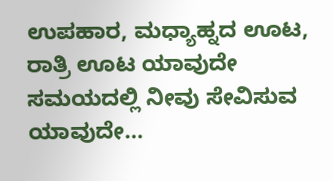ಉಪಹಾರ, ಮಧ್ಯಾಹ್ನದ ಊಟ, ರಾತ್ರಿ ಊಟ ಯಾವುದೇ ಸಮಯದಲ್ಲಿ ನೀವು ಸೇವಿಸುವ ಯಾವುದೇ…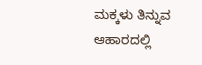ಮಕ್ಕಳು ತಿನ್ನುವ ಆಹಾರದಲ್ಲಿ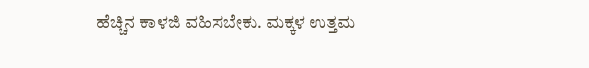ಹೆಚ್ಚಿನ ಕಾಳಜಿ ವಹಿಸಬೇಕು. ಮಕ್ಕಳ ಉತ್ತಮ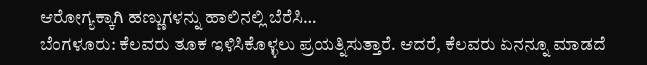ಆರೋಗ್ಯಕ್ಕಾಗಿ ಹಣ್ಣುಗಳನ್ನು ಹಾಲಿನಲ್ಲಿ ಬೆರೆಸಿ…
ಬೆಂಗಳೂರು: ಕೆಲವರು ತೂಕ ಇಳಿಸಿಕೊಳ್ಳಲು ಪ್ರಯತ್ನಿಸುತ್ತಾರೆ. ಆದರೆ, ಕೆಲವರು ಏನನ್ನೂ ಮಾಡದೆ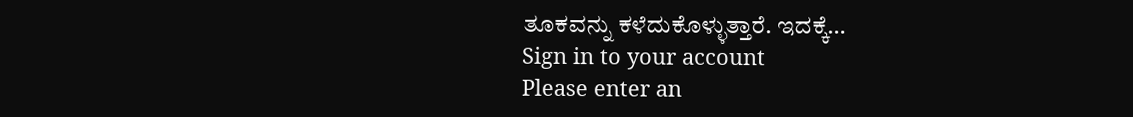ತೂಕವನ್ನು ಕಳೆದುಕೊಳ್ಳುತ್ತಾರೆ. ಇದಕ್ಕೆ…
Sign in to your account
Please enter an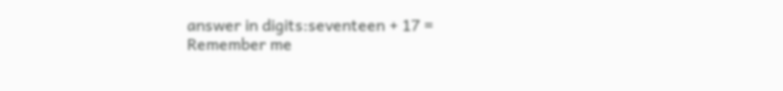answer in digits:seventeen + 17 =
Remember me